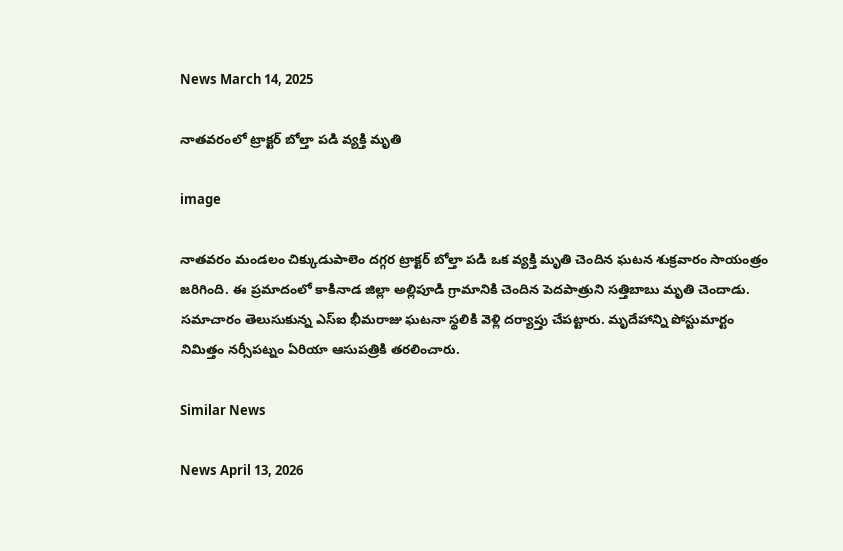News March 14, 2025

నాతవరంలో ట్రాక్టర్ బోల్తా పడి వ్యక్తి మృతి

image

నాతవరం మండలం చిక్కుడుపాలెం దగ్గర ట్రాక్టర్ బోల్తా పడి ఒక వ్యక్తి మృతి చెందిన ఘటన శుక్రవారం సాయంత్రం జరిగింది. ఈ ప్రమాదంలో కాకినాడ జిల్లా అల్లిపూడి గ్రామానికి చెందిన పెదపాత్రుని సత్తిబాబు మృతి చెందాడు. సమాచారం తెలుసుకున్న ఎస్‌ఐ భీమరాజు ఘటనా స్థలికి వెళ్లి దర్యాప్తు చేపట్టారు. మృదేహాన్ని పోస్టుమార్టం నిమిత్తం నర్సీపట్నం ఏరియా ఆసుపత్రికి తరలించారు.

Similar News

News April 13, 2026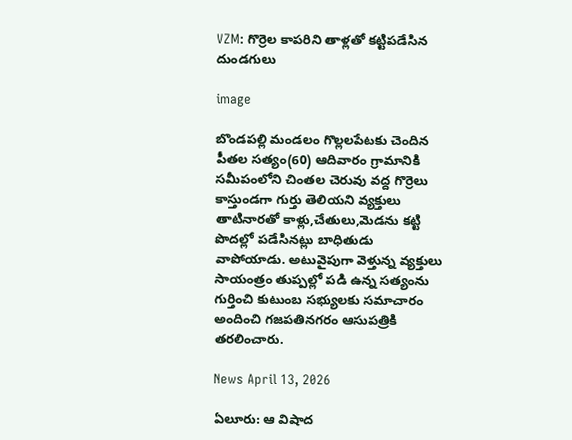VZM: గొర్రెల కాపరిని తాళ్లతో కట్టిపడేసిన దుండగులు

image

బొండపల్లి మండలం గొల్లలపేట‌కు చెందిన పీతల సత్యం(60) ఆదివారం గ్రామానికి సమీపంలోని చింతల చెరువు వద్ద గొర్రెలు కాస్తుండగా గుర్తు తెలియని వ్యక్తులు తాటినారతో కాళ్లు,చేతులు,మెడను కట్టి పొదల్లో పడేసినట్లు బాధితుడు వాపోయాడు. అటువైపుగా వెళ్తున్న వ్యక్తులు సాయంత్రం తుప్పల్లో పడి ఉన్న సత్యం‌ను గుర్తించి కుటుంబ సభ్యులకు సమాచారం అందించి గజపతినగరం ఆసుపత్రి‌కి తరలించారు.

News April 13, 2026

ఏలూరు: ఆ విషాద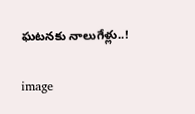ఘటనకు నాలుగేళ్లు..!

image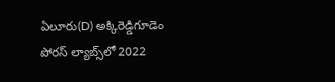ఏలూరు(D) అక్కిరెడ్డిగూడెం పోరస్ ల్యాబ్స్‌లో 2022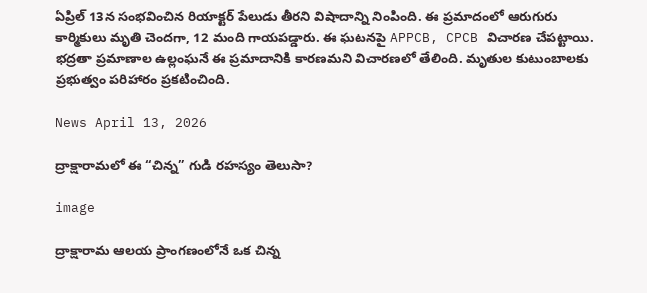ఏప్రిల్ 13న సంభవించిన రియాక్టర్ పేలుడు తీరని విషాదాన్ని నింపింది. ఈ ప్రమాదంలో ఆరుగురు కార్మికులు మృతి చెందగా, 12 మంది గాయపడ్డారు. ఈ ఘటనపై APPCB, CPCB విచారణ చేపట్టాయి. భద్రతా ప్రమాణాల ఉల్లంఘనే ఈ ప్రమాదానికి కారణమని విచారణలో తేలింది. మృతుల కుటుంబాలకు ప్రభుత్వం పరిహారం ప్రకటించింది.

News April 13, 2026

ద్రాక్షారామలో ఈ “చిన్న” గుడి రహస్యం తెలుసా?

image

ద్రాక్షారామ ఆలయ ప్రాంగణంలోనే ఒక చిన్న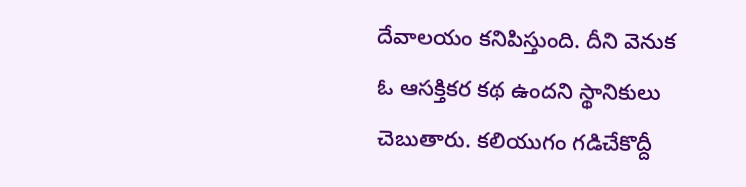దేవాలయం కనిపిస్తుంది. దీని వెనుక ఓ ఆసక్తికర కథ ఉందని స్థానికులు చెబుతారు. కలియుగం గడిచేకొద్దీ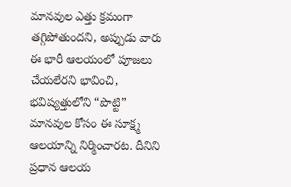మానవుల ఎత్తు క్రమంగా తగ్గిపోతుందని, అప్పుడు వారు ఈ భారీ ఆలయంలో పూజలు చేయలేరని భావించి, భవిష్యత్తులోని “పొట్టి” మానవుల కోసం ఈ సూక్ష్మ ఆలయాన్ని నిర్మించారట. దీనిని ప్రధాన ఆలయ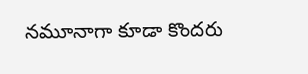నమూనాగా కూడా కొందరు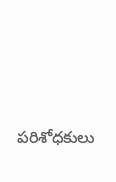పరిశోధకులు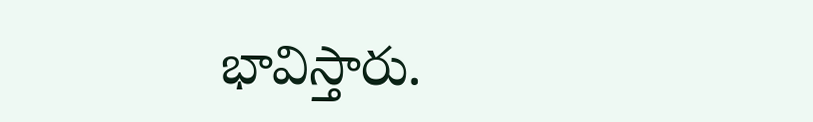భావిస్తారు.